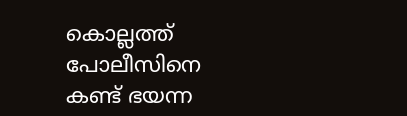കൊല്ലത്ത് പോലീസിനെ കണ്ട് ഭയന്ന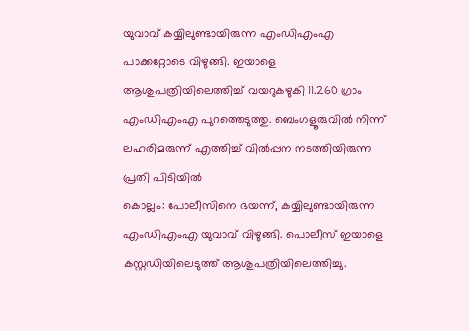യുവാവ് കയ്യിലുണ്ടായിരുന്ന എംഡിഎംഎ പാക്കറ്റോടെ വിഴുങ്ങി. ഇയാളെ ആശുപത്രിയിലെത്തിച്ച് വയറുകഴുകി 11.260 ഗ്രാം എംഡിഎംഎ പുറത്തെടുത്തു. ബെംഗളൂരുവിൽ നിന്ന് ലഹരിമരുന്ന് എത്തിച്ച് വിൽപ്പന നടത്തിയിരുന്ന പ്രതി പിടിയിൽ
കൊല്ലം: പോലീസിനെ ഭയന്ന്, കയ്യിലുണ്ടായിരുന്ന എംഡിഎംഎ യുവാവ് വിഴുങ്ങി. പൊലീസ് ഇയാളെ കസ്റ്റഡിയിലെടുത്ത് ആശുപത്രിയിലെത്തിച്ചു.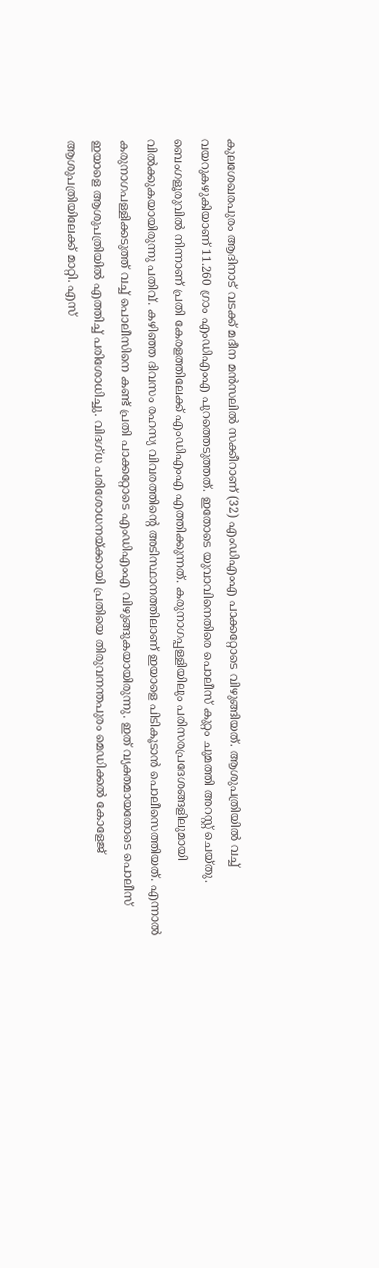കുലശേഖരപുരം ആദിനാട് വടക്ക് മദീന മൻസലിൽ സക്കീറാണ് (32) എംഡിഎംഎ പാക്കറ്റോടെ വിഴുങ്ങിയത്. ആശുപത്രിയിൽ വച്ച് വയറുകഴുകിയാണ് 11.260 ഗ്രാം എംഡിഎംഎ പുറത്തെടുത്തത്. ഇതോടെ യുവാവിനെതിരെ പൊലീസ് കുറ്റം ചുമത്തി അറസ്റ്റ് ചെയ്തു.
ബെംഗളൂരുവിൽ നിന്നാണ് പ്രതി കേരളത്തിലേക്ക് എംഡിഎംഎ എത്തിക്കുന്നത്. കരുനാഗപ്പള്ളിയിലും പരിസരപ്രദേശങ്ങളിലുമായി വിൽക്കുകയായിരുന്നു പതിവ്. കഴിഞ്ഞ ദിവസം രഹസ്യ വിവരത്തിൻ്റെ അടിസ്ഥാനത്തിലാണ് ഇയാളെ പിടികൂടാൻ പൊലീസെത്തിയത്. എന്നാൽ കരുനാഗപള്ളിക്കടുത്ത് വച്ച് പൊലീസിനെ കണ്ട് പ്രതി പാക്കറ്റോടെ എംഡിഎംഎ വിഴുങ്ങുകയായിരുന്നു. ഇത് വ്യക്തമായതോടെ പൊലീസ് ഇയാളെ ആശുപത്രിയിൽ എത്തിച്ച് പരിശോധിച്ചു. വിദഗ്ധ പരിശോധനയ്ക്കായി പ്രതിയെ തിരുവനന്തപുരം മെഡിക്കൽ കോളേജ് ആശുപത്രിയിലേക്ക് മാറ്റി. എസ്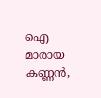ഐ മാരായ കണ്ണൻ,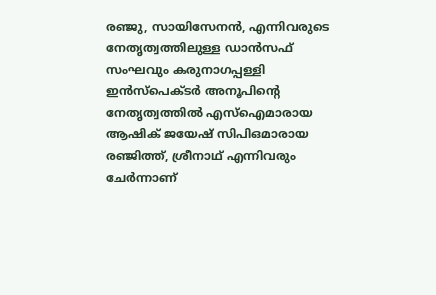രഞ്ജു, സായിസേനൻ, എന്നിവരുടെ നേതൃത്വത്തിലുള്ള ഡാൻസഫ് സംഘവും കരുനാഗപ്പള്ളി ഇൻസ്പെക്ടർ അനൂപിന്റെ നേതൃത്വത്തിൽ എസ്ഐമാരായ ആഷിക് ജയേഷ് സിപിഒമാരായ രഞ്ജിത്ത്, ശ്രീനാഥ് എന്നിവരും ചേർന്നാണ്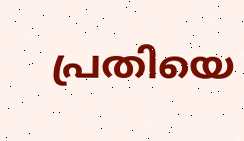പ്രതിയെ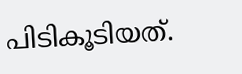പിടികൂടിയത്.